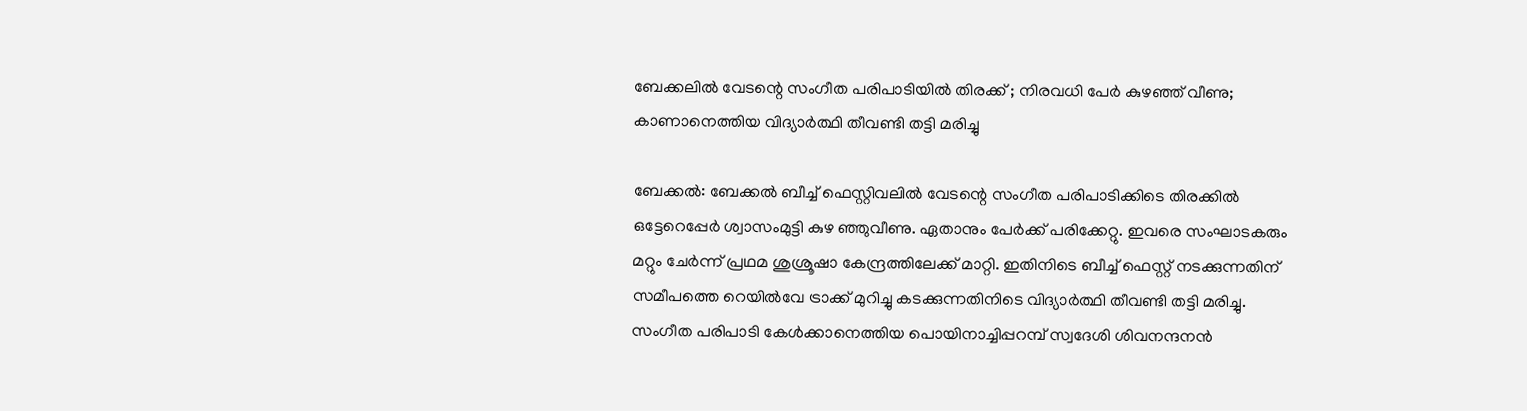ബേക്കലില്‍ വേടന്റെ സംഗീത പരിപാടിയില്‍ തിരക്ക് ; നിരവധി പേര്‍ കുഴഞ്ഞ് വീണു; കാണാനെത്തിയ വിദ്യാര്‍ത്ഥി തീവണ്ടി തട്ടി മരിച്ചു

ബേക്കല്‍: ബേക്കല്‍ ബീച്ച് ഫെസ്റ്റിവലില്‍ വേടന്റെ സംഗീത പരിപാടിക്കിടെ തിരക്കില്‍ ഒട്ടേറെപ്പേര്‍ ശ്വാസംമുട്ടി കുഴ ഞ്ഞുവീണു. ഏതാനും പേര്‍ക്ക് പരിക്കേറ്റു. ഇവരെ സംഘാടകരും മറ്റും ചേര്‍ന്ന് പ്രഥമ ശുശ്രൂഷാ കേന്ദ്രത്തിലേക്ക് മാറ്റി. ഇതിനിടെ ബീച്ച് ഫെസ്റ്റ് നടക്കുന്നതിന് സമീപത്തെ റെയില്‍വേ ട്രാക്ക് മുറിച്ചു കടക്കുന്നതിനിടെ വിദ്യാര്‍ത്ഥി തീവണ്ടി തട്ടി മരിച്ചു. സംഗീത പരിപാടി കേള്‍ക്കാനെത്തിയ പൊയിനാച്ചിപ്പറമ്പ് സ്വദേശി ശിവനന്ദനന്‍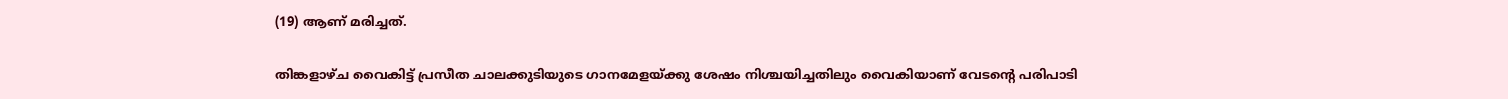(19) ആണ് മരിച്ചത്.

തിങ്കളാഴ്ച വൈകിട്ട് പ്രസീത ചാലക്കുടിയുടെ ഗാനമേളയ്ക്കു ശേഷം നിശ്ചയിച്ചതിലും വൈകിയാണ് വേടന്റെ പരിപാടി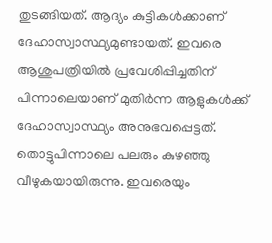തുടങ്ങിയത്. ആദ്യം കുട്ടികള്‍ക്കാണ് ദേഹാസ്വാസ്ഥ്യമുണ്ടായത്. ഇവരെ ആശുപത്രിയില്‍ പ്രവേശിപ്പിച്ചതിന് പിന്നാലെയാണ് മുതിര്‍ന്ന ആളുകള്‍ക്ക് ദേഹാസ്വാസ്ഥ്യം അനുഭവപ്പെട്ടത്. തൊട്ടുപിന്നാലെ പലരും കുഴഞ്ഞു വീഴുകയായിരുന്നു. ഇവരെയും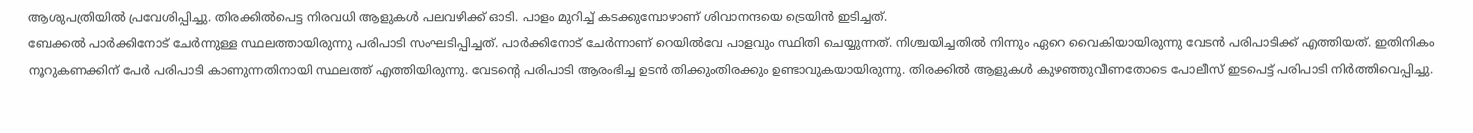ആശുപത്രിയില്‍ പ്രവേശിപ്പിച്ചു. തിരക്കില്‍പെട്ട നിരവധി ആളുകള്‍ പലവഴിക്ക് ഓടി. പാളം മുറിച്ച് കടക്കുമ്പോഴാണ് ശിവാനന്ദയെ ട്രെയിന്‍ ഇടിച്ചത്.
ബേക്കല്‍ പാര്‍ക്കിനോട് ചേര്‍ന്നുള്ള സ്ഥലത്തായിരുന്നു പരിപാടി സംഘടിപ്പിച്ചത്. പാര്‍ക്കിനോട് ചേര്‍ന്നാണ് റെയില്‍വേ പാളവും സ്ഥിതി ചെയ്യുന്നത്. നിശ്ചയിച്ചതില്‍ നിന്നും ഏറെ വൈകിയായിരുന്നു വേടന്‍ പരിപാടിക്ക് എത്തിയത്. ഇതിനികം നൂറുകണക്കിന് പേര്‍ പരിപാടി കാണുന്നതിനായി സ്ഥലത്ത് എത്തിയിരുന്നു. വേടന്റെ പരിപാടി ആരംഭിച്ച ഉടന്‍ തിക്കുംതിരക്കും ഉണ്ടാവുകയായിരുന്നു. തിരക്കില്‍ ആളുകള്‍ കുഴഞ്ഞുവീണതോടെ പോലീസ് ഇടപെട്ട് പരിപാടി നിര്‍ത്തിവെപ്പിച്ചു.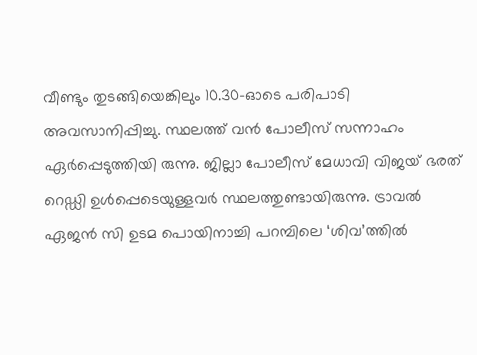വീണ്ടും തുടങ്ങിയെങ്കിലും 10.30-ഓടെ പരിപാടി അവസാനിപ്പിച്ചു. സ്ഥലത്ത് വന്‍ പോലീസ് സന്നാഹം ഏര്‍പ്പെടുത്തിയി രുന്നു. ജില്ലാ പോലീസ് മേധാവി വിജയ് ഭരത് റെഡ്ഡി ഉള്‍പ്പെടെയുള്ളവര്‍ സ്ഥലത്തുണ്ടായിരുന്നു. ട്രാവല്‍ ഏജന്‍ സി ഉടമ പൊയിനാച്ചി പറമ്പിലെ ‘ശിവ’ത്തില്‍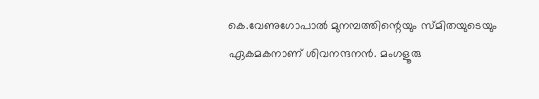കെ.വേണുഗോപാല്‍ മുനമ്പത്തിന്റെയും സ്മിതയുടെയും ഏകമകനാണ് ശിവനന്ദനന്‍. മംഗളൂരു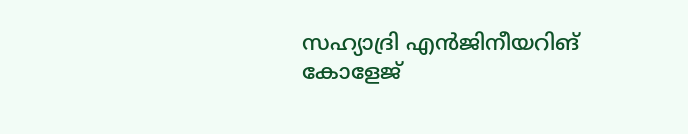സഹ്യാദ്രി എന്‍ജിനീയറിങ് കോളേജ്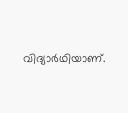വിദ്യാര്‍ഥിയാണ്.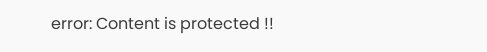error: Content is protected !!